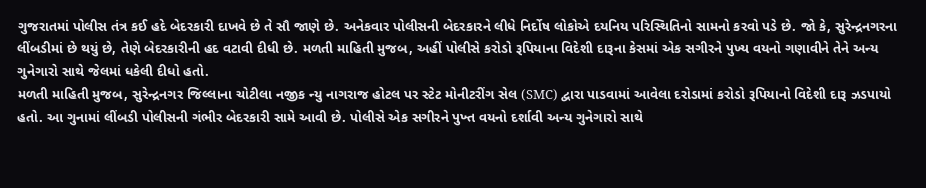ગુજરાતમાં પોલીસ તંત્ર કઈ હદે બેદરકારી દાખવે છે તે સૌ જાણે છે. અનેકવાર પોલીસની બેદરકારને લીધે નિર્દોષ લોકોએ દયનિય પરિસ્થિતિનો સામનો કરવો પડે છે. જો કે, સુરેન્દ્રનગરના લીંબડીમાં છે થયું છે, તેણે બેદરકારીની હદ વટાવી દીધી છે. મળતી માહિતી મુજબ, અહીં પોલીસે કરોડો રૂપિયાના વિદેશી દારૂના કેસમાં એક સગીરને પુખ્ય વયનો ગણાવીને તેને અન્ય ગુનેગારો સાથે જેલમાં ધકેલી દીધો હતો.
મળતી માહિતી મુજબ, સુરેન્દ્રનગર જિલ્લાના ચોટીલા નજીક ન્યુ નાગરાજ હોટલ પર સ્ટેટ મોનીટરીંગ સેલ (SMC) દ્વારા પાડવામાં આવેલા દરોડામાં કરોડો રૂપિયાનો વિદેશી દારૂ ઝડપાયો હતો. આ ગુનામાં લીંબડી પોલીસની ગંભીર બેદરકારી સામે આવી છે. પોલીસે એક સગીરને પુખ્ત વયનો દર્શાવી અન્ય ગુનેગારો સાથે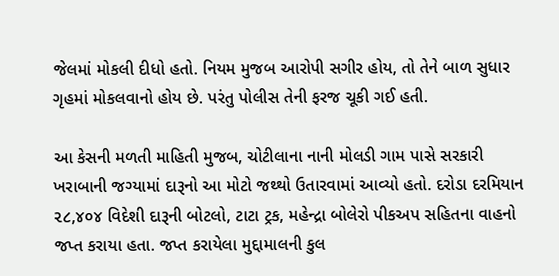જેલમાં મોકલી દીધો હતો. નિયમ મુજબ આરોપી સગીર હોય, તો તેને બાળ સુધાર ગૃહમાં મોકલવાનો હોય છે. પરંતુ પોલીસ તેની ફરજ ચૂકી ગઈ હતી.

આ કેસની મળતી માહિતી મુજબ, ચોટીલાના નાની મોલડી ગામ પાસે સરકારી ખરાબાની જગ્યામાં દારૂનો આ મોટો જથ્થો ઉતારવામાં આવ્યો હતો. દરોડા દરમિયાન ૨૮,૪૦૪ વિદેશી દારૂની બોટલો, ટાટા ટ્રક, મહેન્દ્રા બોલેરો પીકઅપ સહિતના વાહનો જપ્ત કરાયા હતા. જપ્ત કરાયેલા મુદ્દામાલની કુલ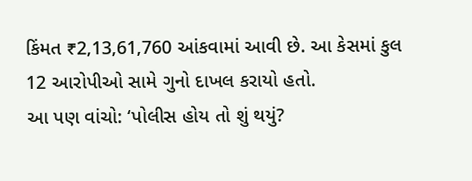કિંમત ₹2,13,61,760 આંકવામાં આવી છે. આ કેસમાં કુલ 12 આરોપીઓ સામે ગુનો દાખલ કરાયો હતો.
આ પણ વાંચો: ‘પોલીસ હોય તો શું થયું?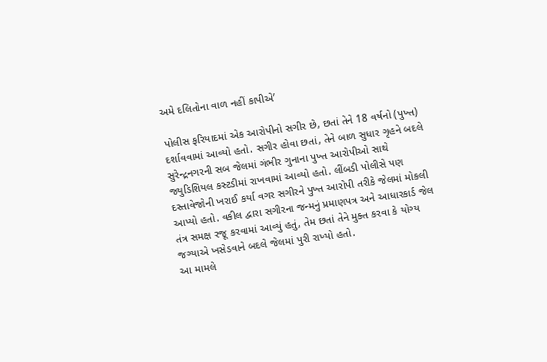અમે દલિતોના વાળ નહીં કાપીએ’

પોલીસ ફરિયાદમાં એક આરોપીનો સગીર છે, છતાં તેને 18 વર્ષનો (પુખ્ત) દર્શાવવામાં આવ્યો હતો. સગીર હોવા છતાં, તેને બાળ સુધાર ગૃહને બદલે સુરેન્દ્રનગરની સબ જેલમાં ગંભીર ગુનાના પુખ્ત આરોપીઓ સાથે જ્યુડિશિયલ કસ્ટડીમાં રાખવામાં આવ્યો હતો. લીંબડી પોલીસે પણ દસ્તાવેજોની ખરાઈ કર્યા વગર સગીરને પુખ્ત આરોપી તરીકે જેલમાં મોકલી આપ્યો હતો. વકીલ દ્વારા સગીરના જન્મનું પ્રમાણપત્ર અને આધારકાર્ડ જેલ તંત્ર સમક્ષ રજૂ કરવામાં આવ્યું હતું, તેમ છતાં તેને મુક્ત કરવા કે યોગ્ય જગ્યાએ ખસેડવાને બદલે જેલમાં પુરી રાખ્યો હતો.
આ મામલે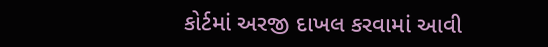કોર્ટમાં અરજી દાખલ કરવામાં આવી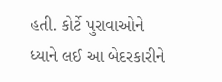હતી. કોર્ટે પુરાવાઓને ધ્યાને લઈ આ બેદરકારીને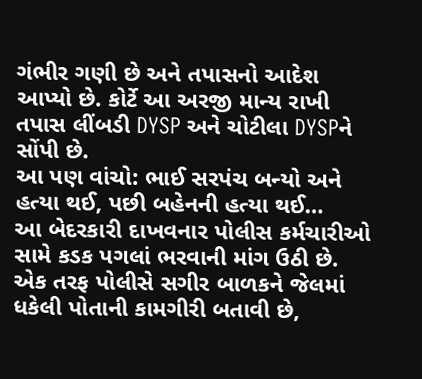ગંભીર ગણી છે અને તપાસનો આદેશ આપ્યો છે. કોર્ટે આ અરજી માન્ય રાખી તપાસ લીંબડી DYSP અને ચોટીલા DYSPને સોંપી છે.
આ પણ વાંચો: ભાઈ સરપંચ બન્યો અને હત્યા થઈ, પછી બહેનની હત્યા થઈ…
આ બેદરકારી દાખવનાર પોલીસ કર્મચારીઓ સામે કડક પગલાં ભરવાની માંગ ઉઠી છે. એક તરફ પોલીસે સગીર બાળકને જેલમાં ધકેલી પોતાની કામગીરી બતાવી છે,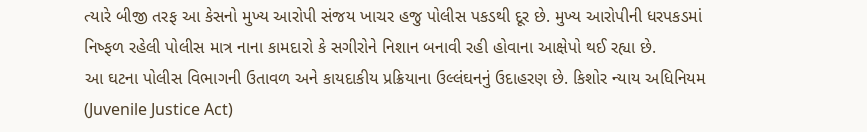ત્યારે બીજી તરફ આ કેસનો મુખ્ય આરોપી સંજય ખાચર હજુ પોલીસ પકડથી દૂર છે. મુખ્ય આરોપીની ધરપકડમાં નિષ્ફળ રહેલી પોલીસ માત્ર નાના કામદારો કે સગીરોને નિશાન બનાવી રહી હોવાના આક્ષેપો થઈ રહ્યા છે.
આ ઘટના પોલીસ વિભાગની ઉતાવળ અને કાયદાકીય પ્રક્રિયાના ઉલ્લંઘનનું ઉદાહરણ છે. કિશોર ન્યાય અધિનિયમ (Juvenile Justice Act)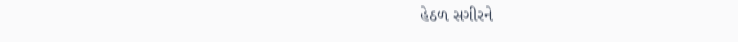હેઠળ સગીરને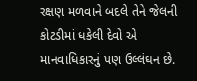રક્ષણ મળવાને બદલે તેને જેલની કોટડીમાં ધકેલી દેવો એ માનવાધિકારનું પણ ઉલ્લંઘન છે.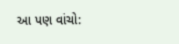આ પણ વાંચો: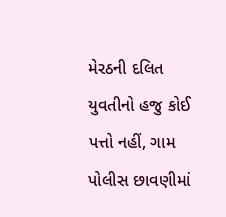મેરઠની દલિત યુવતીનો હજુ કોઈ પત્તો નહીં, ગામ પોલીસ છાવણીમાં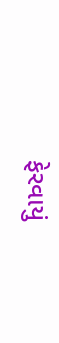ફેરવાયું